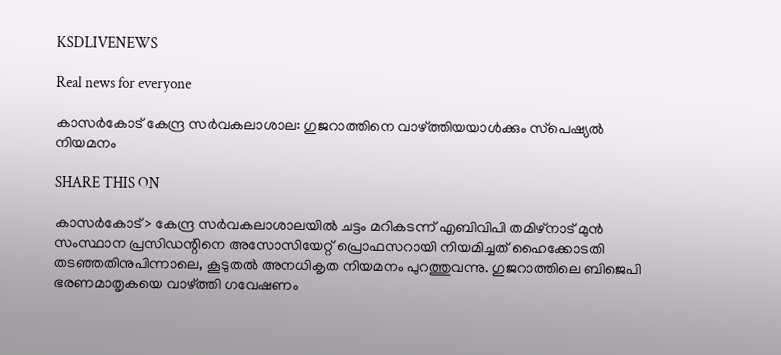KSDLIVENEWS

Real news for everyone

കാസര്‍കോട്‌ കേന്ദ്ര സര്‍വകലാശാല: ഗുജറാത്തിനെ വാഴ്‌ത്തിയയാള്‍ക്കും സ്‌പെഷ്യല്‍ നിയമനം

SHARE THIS ON

കാസര്‍കോട്> കേന്ദ്ര സര്‍വകലാശാലയില്‍ ചട്ടം മറികടന്ന് എബിവിപി തമിഴ്നാട് മുന്‍ സംസ്ഥാന പ്രസിഡന്റിനെ അസോസിയേറ്റ് പ്രൊഫസറായി നിയമിച്ചത് ഹൈക്കോടതി തടഞ്ഞതിനുപിന്നാലെ, കൂടുതല്‍ അനധികൃത നിയമനം പുറത്തുവന്നു. ഗുജറാത്തിലെ ബിജെപി ഭരണമാതൃകയെ വാഴ്ത്തി ഗവേഷണം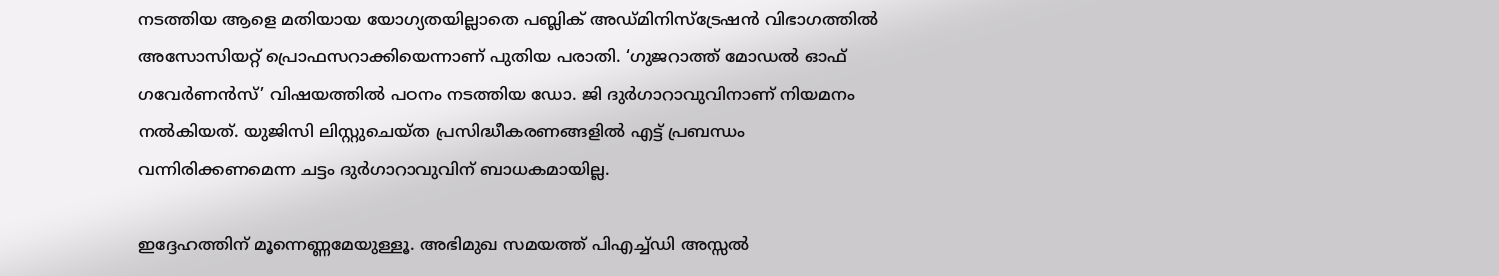നടത്തിയ ആളെ മതിയായ യോഗ്യതയില്ലാതെ പബ്ലിക് അഡ്മിനിസ്ട്രേഷന്‍ വിഭാഗത്തില്‍ അസോസിയറ്റ് പ്രൊഫസറാക്കിയെന്നാണ് പുതിയ പരാതി. ‘ഗുജറാത്ത് മോഡല്‍ ഓഫ് ഗവേര്‍ണന്‍സ്’ വിഷയത്തില്‍ പഠനം നടത്തിയ ഡോ. ജി ദുര്‍ഗാറാവുവിനാണ് നിയമനം നല്‍കിയത്. യുജിസി ലിസ്റ്റുചെയ്ത പ്രസിദ്ധീകരണങ്ങളില്‍ എട്ട് പ്രബന്ധം വന്നിരിക്കണമെന്ന ചട്ടം ദുര്‍ഗാറാവുവിന് ബാധകമായില്ല.

ഇദ്ദേഹത്തിന് മൂന്നെണ്ണമേയുള്ളൂ. അഭിമുഖ സമയത്ത് പിഎച്ച്‌ഡി അസ്സല്‍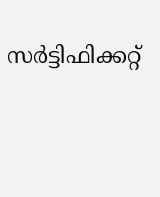സര്‍ട്ടിഫിക്കറ്റ്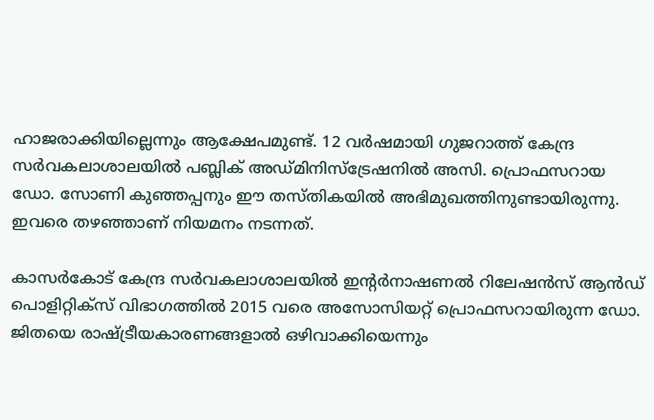ഹാജരാക്കിയില്ലെന്നും ആക്ഷേപമുണ്ട്. 12 വര്‍ഷമായി ഗുജറാത്ത് കേന്ദ്ര സര്‍വകലാശാലയില്‍ പബ്ലിക് അഡ്മിനിസ്ട്രേഷനില്‍ അസി. പ്രൊഫസറായ ഡോ. സോണി കുഞ്ഞപ്പനും ഈ തസ്തികയില്‍ അഭിമുഖത്തിനുണ്ടായിരുന്നു. ഇവരെ തഴഞ്ഞാണ് നിയമനം നടന്നത്.

കാസര്‍കോട് കേന്ദ്ര സര്‍വകലാശാലയില്‍ ഇന്റര്‍നാഷണല്‍ റിലേഷന്‍സ് ആന്‍ഡ് പൊളിറ്റിക്സ് വിഭാഗത്തില്‍ 2015 വരെ അസോസിയറ്റ് പ്രൊഫസറായിരുന്ന ഡോ. ജിതയെ രാഷ്ട്രീയകാരണങ്ങളാല്‍ ഒഴിവാക്കിയെന്നും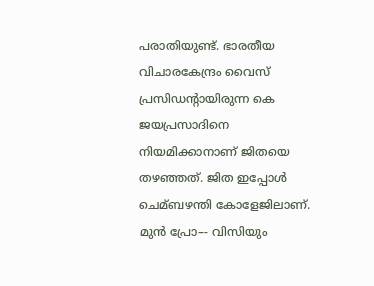പരാതിയുണ്ട്. ഭാരതീയ വിചാരകേന്ദ്രം വൈസ് പ്രസിഡന്റായിരുന്ന കെ ജയപ്രസാദിനെ നിയമിക്കാനാണ് ജിതയെ തഴഞ്ഞത്. ജിത ഇപ്പോള്‍ ചെമ്ബഴന്തി കോളേജിലാണ്. മുന്‍ പ്രോ–- വിസിയും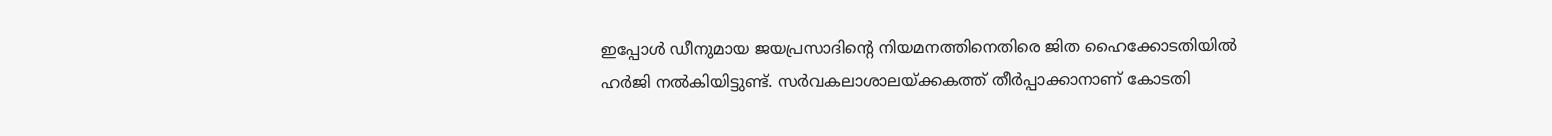ഇപ്പോള്‍ ഡീനുമായ ജയപ്രസാദിന്റെ നിയമനത്തിനെതിരെ ജിത ഹൈക്കോടതിയില്‍ ഹര്‍ജി നല്‍കിയിട്ടുണ്ട്. സര്‍വകലാശാലയ്ക്കകത്ത് തീര്‍പ്പാക്കാനാണ് കോടതി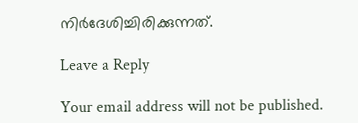നിര്‍ദേശിച്ചിരിക്കുന്നത്.

Leave a Reply

Your email address will not be published.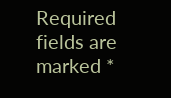Required fields are marked *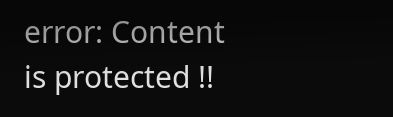error: Content is protected !!